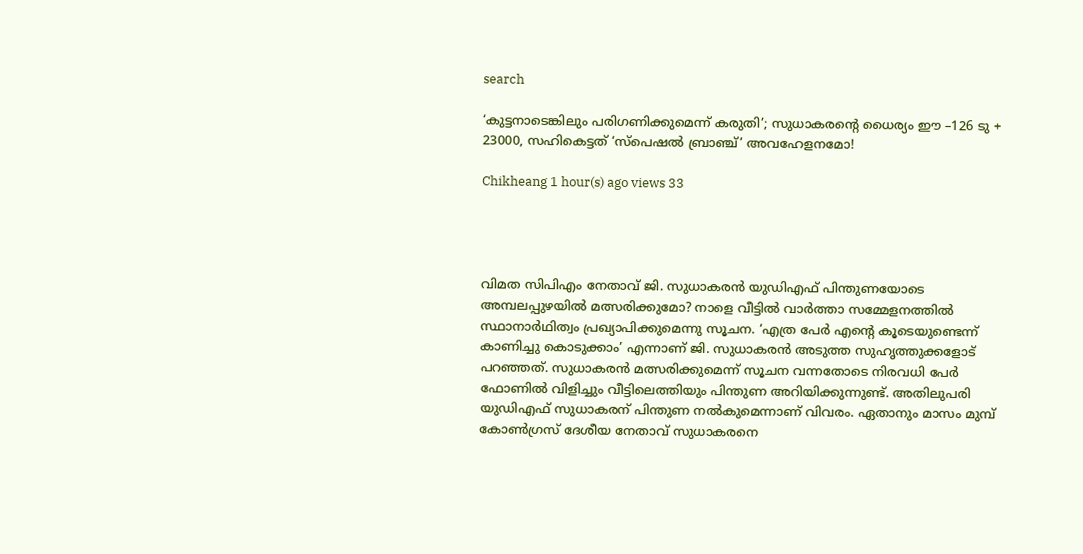search

‘കുട്ടനാടെങ്കിലും പരിഗണിക്കുമെന്ന് കരുതി’; സുധാകരന്റെ ധൈര്യം ഈ –126 ടു + 23000, സഹികെട്ടത് ‘സ്പെഷൽ ബ്രാഞ്ച്’ അവഹേളനമോ!

Chikheang 1 hour(s) ago views 33




വിമത സിപിഎം നേതാവ് ജി. സുധാകരൻ യുഡിഎഫ് പിന്തുണയോടെ അമ്പലപ്പുഴയിൽ മത്സരിക്കുമോ? നാളെ വീട്ടിൽ വാർത്താ സമ്മേളനത്തിൽ സ്ഥാനാർഥിത്വം പ്രഖ്യാപിക്കുമെന്നു സൂചന. ‘എത്ര പേർ എന്റെ കൂടെയുണ്ടെന്ന് കാണിച്ചു കൊടുക്കാം’ എന്നാണ് ജി. സുധാകരൻ അടുത്ത സുഹൃത്തുക്കളോട് പറഞ്ഞത്. സുധാകരൻ മത്സരിക്കുമെന്ന് സൂചന വന്നതോടെ നിരവധി പേർ ഫോണിൽ വിളിച്ചും വീട്ടിലെത്തിയും പിന്തുണ അറിയിക്കുന്നുണ്ട്. അതിലുപരി യുഡിഎഫ് സുധാകരന് പിന്തുണ നൽകുമെന്നാണ് വിവരം. ഏതാനും മാസം മുമ്പ് കോൺഗ്രസ് ദേശീയ നേതാവ് സുധാകരനെ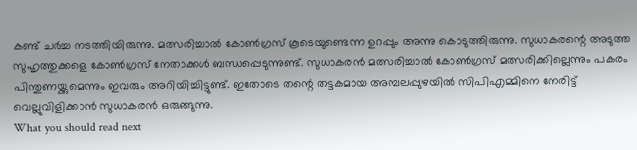കണ്ട് ചർച്ച നടത്തിയിരുന്നു. മത്സരിച്ചാൽ കോൺഗ്രസ് കൂടെയുണ്ടെന്ന ഉറപ്പും അന്നു കൊടുത്തിരുന്നു. സുധാകരന്റെ അടുത്ത സുഹൃത്തുക്കളെ കോൺഗ്രസ് നേതാക്കൾ ബന്ധപ്പെടുന്നുണ്ട്. സുധാകരൻ മത്സരിച്ചാൽ കോൺഗ്രസ് മത്സരിക്കില്ലെന്നും പകരം പിന്തുണയ്ക്കുമെന്നും ഇവരും അറിയിച്ചിട്ടുണ്ട്. ഇതോടെ തന്റെ തട്ടകമായ അമ്പലപ്പുഴയിൽ സിപിഎമ്മിനെ നേരിട്ട് വെല്ലുവിളിക്കാൻ സുധാകരൻ ഒരുങ്ങുന്നു.
What you should read next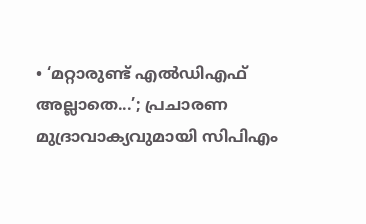• ‘മറ്റാരുണ്ട് എൽഡിഎഫ് അല്ലാതെ...’; പ്രചാരണ മുദ്രാവാക്യവുമായി സിപിഎം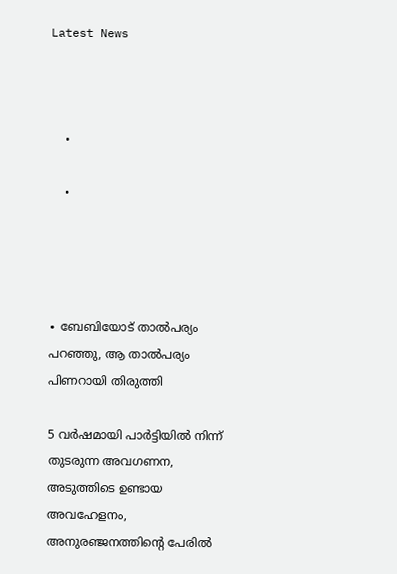Latest News



    •

    •




∙ ബേബിയോട് താൽപര്യം പറഞ്ഞു, ആ താൽപര്യം പിണറായി തിരുത്തി

5 വർഷമായി പാർട്ടിയിൽ നിന്ന് തുടരുന്ന അവഗണന, അടുത്തിടെ ഉണ്ടായ അവഹേളനം, അനുരഞ്ജനത്തിന്റെ പേരിൽ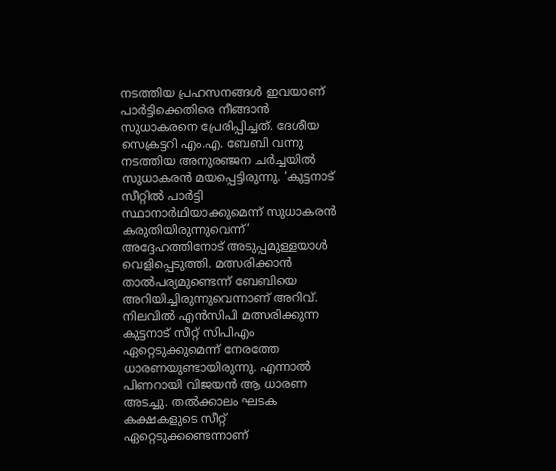നടത്തിയ പ്രഹസനങ്ങൾ ഇവയാണ് പാർട്ടിക്കെതിരെ നീങ്ങാൻ സുധാകരനെ പ്രേരിപ്പിച്ചത്. ദേശീയ സെക്രട്ടറി എം.എ. ബേബി വന്നു നടത്തിയ അനുര‍ഞ്ജന ചർച്ചയിൽ സുധാകരൻ മയപ്പെട്ടിരുന്നു. ‘കുട്ടനാട് സീറ്റിൽ പാർട്ടി സ്ഥാനാർഥിയാക്കുമെന്ന് സുധാകരൻ കരുതിയിരുന്നുവെന്ന്’ അദ്ദേഹത്തിനോട് അടുപ്പമുള്ളയാൾ വെളിപ്പെടുത്തി. മത്സരിക്കാൻ താൽപര്യമുണ്ടെന്ന് ബേബിയെ അറിയിച്ചിരുന്നുവെന്നാണ് അറിവ്. നിലവിൽ എൻസിപി മത്സരിക്കുന്ന കുട്ടനാട് സീറ്റ് സിപിഎം ഏറ്റെടുക്കുമെന്ന് നേരത്തേ ധാരണയുണ്ടായിരുന്നു. എന്നാൽ പിണറായി വിജയൻ ആ ധാരണ അടച്ചു. തൽക്കാലം ഘടക കക്ഷകളുടെ സീറ്റ് ഏറ്റെടുക്കണ്ടെന്നാണ്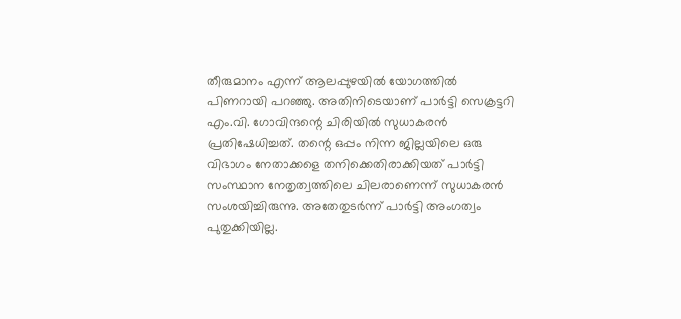തീരുമാനം എന്ന് ആലപ്പുഴയിൽ യോഗത്തിൽ പിണറായി പറഞ്ഞു. അതിനിടെയാണ് പാർട്ടി സെക്രട്ടറി എം.വി. ഗോവിന്ദന്റെ ചിരിയിൽ സുധാകരൻ പ്രതിഷേധിച്ചത്. തന്റെ ഒപ്പം നിന്ന ജില്ലയിലെ ഒരു വിഭാഗം നേതാക്കളെ തനിക്കെതിരാക്കിയത് പാർട്ടി സംസ്ഥാന നേതൃത്വത്തിലെ ചിലരാണെന്ന് സുധാകരൻ സംശയിച്ചിരുന്നു. അതേതുടർന്ന് പാർട്ടി അംഗത്വം പുതുക്കിയില്ല.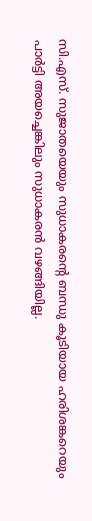സി.എസ്. സുജാതയെയും സുധാകരന്റെ ബന്ധു കൂടിയായ ഹരിശങ്കറെയും പാർട്ടി അയച്ചെങ്കിലും സുധാകരൻ വഴങ്ങിയില്ല.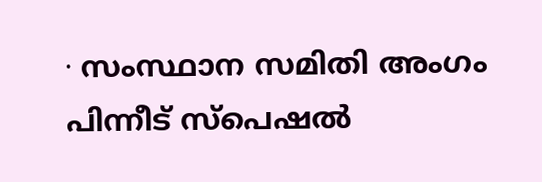∙ സംസ്ഥാന സമിതി അംഗം പിന്നീട് സ്പെഷൽ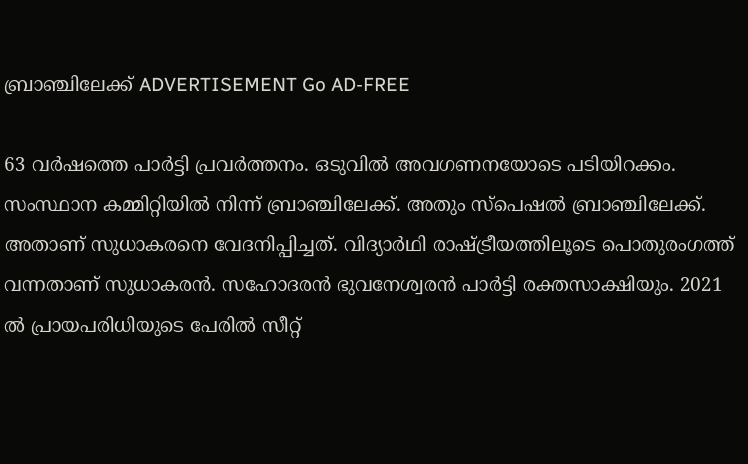ബ്രാഞ്ചിലേക്ക് ADVERTISEMENT Go AD-FREE

63 വർഷത്തെ പാർട്ടി പ്രവർത്തനം. ഒടുവിൽ അവഗണനയോടെ പടിയിറക്കം. സംസ്ഥാന കമ്മിറ്റിയിൽ നിന്ന് ബ്രാഞ്ചിലേക്ക്. അതും സ്പെഷൽ‌ ബ്രാഞ്ചിലേക്ക്. അതാണ് സുധാകരനെ വേദനിപ്പിച്ചത്. വിദ്യാർഥി രാഷ്ട്രീയത്തിലൂടെ പൊതുരംഗത്ത് വന്നതാണ് സുധാകരൻ‌. സഹോദരൻ ഭുവനേശ്വരൻ പാർട്ടി രക്തസാക്ഷിയും. 2021 ൽ പ്രായപരിധിയുടെ പേരിൽ സീറ്റ്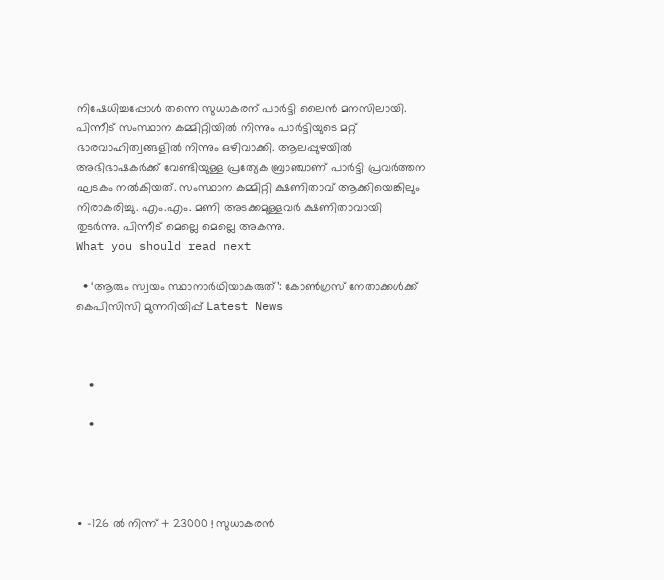നിഷേധിച്ചപ്പോൾ തന്നെ സുധാകരന് പാർട്ടി ലൈൻ മനസിലായി. പിന്നീട് സംസ്ഥാന കമ്മിറ്റിയിൽ നിന്നും പാർട്ടിയുടെ മറ്റ് ഭാരവാഹിത്വങ്ങളിൽ നിന്നും ഒഴിവാക്കി. ആലപ്പുഴയിൽ അഭിഭാഷകർക്ക് വേണ്ടിയുള്ള പ്രത്യേക ബ്രാഞ്ചാണ് പാർട്ടി പ്രവർത്തന ഘടകം നൽകിയത്. സംസ്ഥാന കമ്മിറ്റി ക്ഷണിതാവ് ആക്കിയെങ്കിലും നിരാകരിച്ചു. എം.എം. മണി അടക്കമുള്ളവർ ക്ഷണിതാവായി തുടർന്നു. പിന്നീട് മെല്ലെ മെല്ലെ അകന്നു.
What you should read next

  • ‘ആരും സ്വയം സ്ഥാനാർഥിയാകരുത്’: കോണ്‍ഗ്രസ് നേതാക്കള്‍ക്ക് കെപിസിസി മുന്നറിയിപ്പ് Latest News



    •

    •




∙ –126 ൽ നിന്ന് + 23000 ! സുധാകരന്‍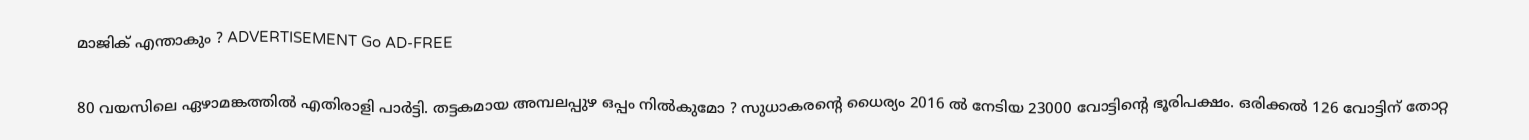മാജിക് എന്താകും ? ADVERTISEMENT Go AD-FREE

80 വയസിലെ ഏഴാമങ്കത്തിൽ എതിരാളി പാർട്ടി. തട്ടകമായ അമ്പലപ്പുഴ ഒപ്പം നിൽകുമോ ? സുധാകരന്റെ ധൈര്യം 2016 ൽ നേടിയ 23000 വോട്ടിന്റെ ഭൂരിപക്ഷം. ഒരിക്കൽ 126 വോട്ടിന് തോറ്റ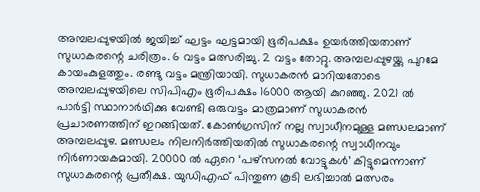അമ്പലപ്പുഴയിൽ ജയിച്ച് ഘട്ടം ഘട്ടമായി ഭൂരിപക്ഷം ഉയർത്തിയതാണ് സുധാകരന്റെ ചരിത്രം. 6 വട്ടം മത്സരിച്ചു. 2 വട്ടം തോറ്റു. അമ്പലപ്പുഴയ്ക്കു പുറമേ കായംകുളത്തും. രണ്ടു വട്ടം മന്ത്രിയായി. സുധാകരൻ മാറിയതോടെ അമ്പലപ്പുഴയിലെ സിപിഎം ഭൂരിപക്ഷം 16000 ആയി കുറഞ്ഞു. 2021 ൽ പാർട്ടി സ്ഥാനാർഥിക്കു വേണ്ടി ഒരുവട്ടം മാത്രമാണ് സുധാകരൻ പ്രചാരണത്തിന് ഇറങ്ങിയത്. കോൺഗ്രസിന് നല്ല സ്വാധീനമുള്ള മണ്ഡലമാണ് അമ്പലപ്പുഴ. മണ്ഡലം നിലനിർത്തിയതിൽ സുധാകരന്റെ സ്വാധീനവും നിർണായകമായി. 20000 ൽ ഏറെ ‘പഴ്സനൽ വോട്ടുകൾ’ കിട്ടുമെന്നാണ് സുധാകരന്റെ പ്രതീക്ഷ. യുഡിഎഫ് പിന്തുണ കൂടി ലഭിച്ചാൽ മത്സരം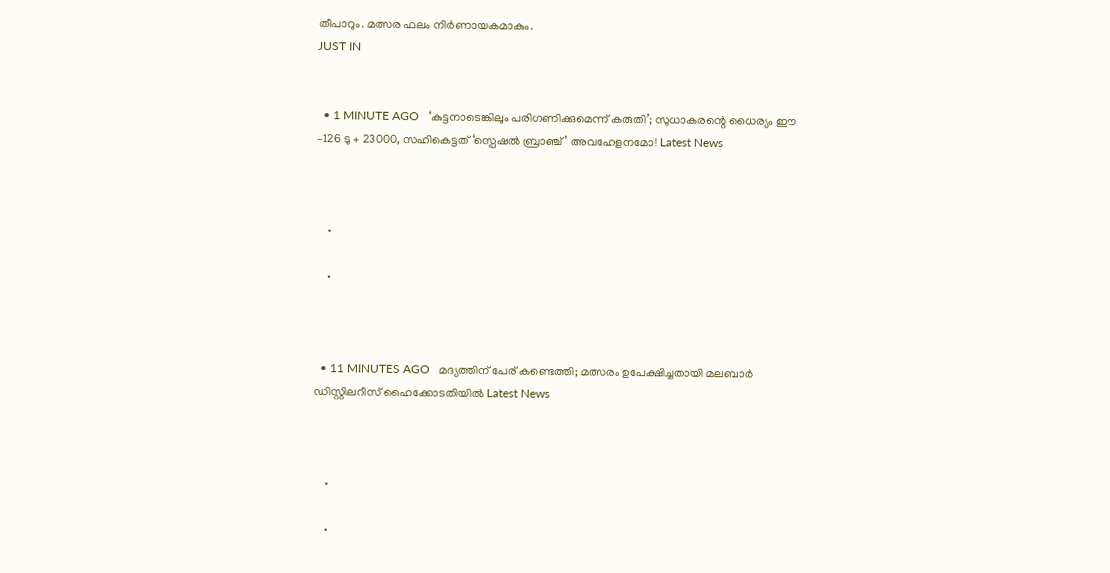തീപാറും. മത്സര ഫലം നിർണായകമാകും.
JUST IN


  • 1 MINUTE AGO   ‘കുട്ടനാടെങ്കിലും പരിഗണിക്കുമെന്ന് കരുതി’; സുധാകരന്റെ ധൈര്യം ഈ –126 ടു + 23000, സഹികെട്ടത് ‘സ്പെഷൽ ബ്രാഞ്ച്’ അവഹേളനമോ! Latest News



    •

    •



  • 11 MINUTES AGO   മദ്യത്തിന് പേര് കണ്ടെത്തി; മത്സരം ഉപേക്ഷിച്ചതായി മലബാർ ഡിസ്റ്റിലറീസ് ഹൈക്കോടതിയിൽ Latest News



    •

    •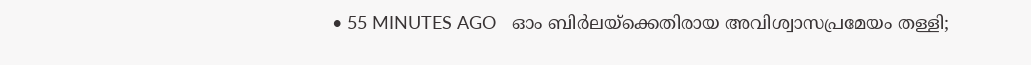• 55 MINUTES AGO   ഓം ബിർലയ്ക്കെതിരായ അവിശ്വാസപ്രമേയം തള്ളി;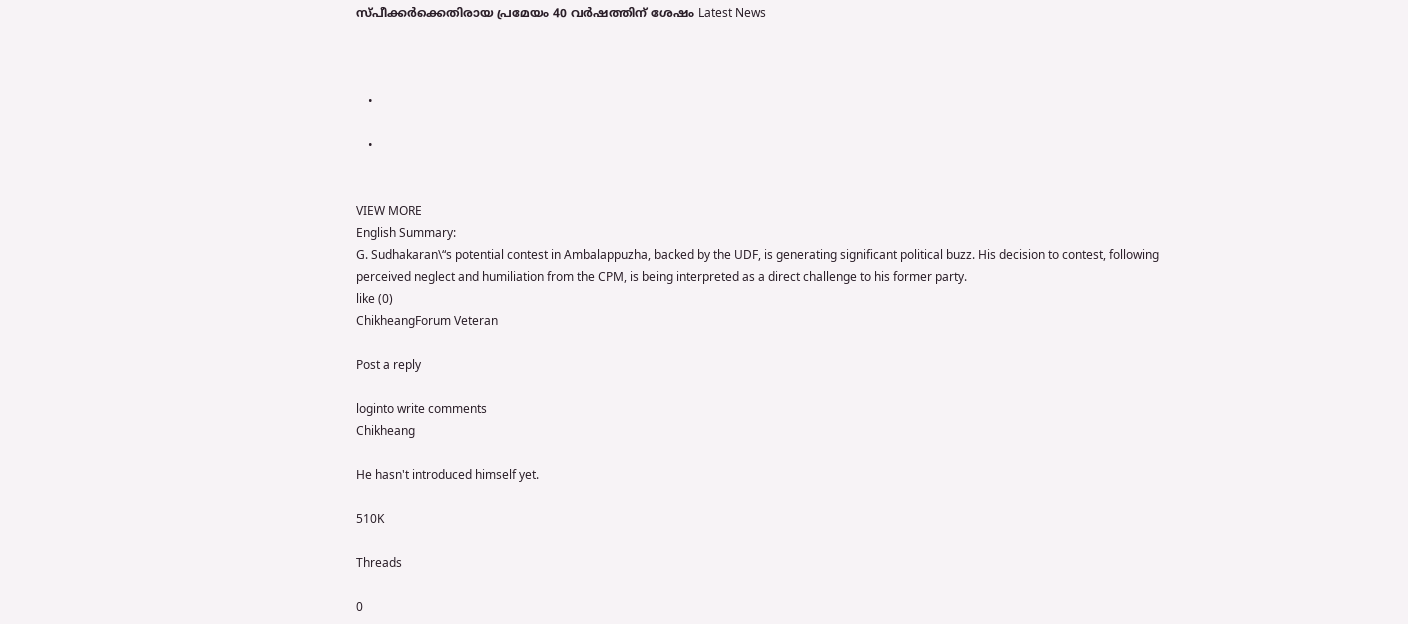സ്പീക്കർക്കെതിരായ പ്രമേയം 40 വർഷത്തിന് ശേഷം Latest News



    •

    •


VIEW MORE
English Summary:
G. Sudhakaran\“s potential contest in Ambalappuzha, backed by the UDF, is generating significant political buzz. His decision to contest, following perceived neglect and humiliation from the CPM, is being interpreted as a direct challenge to his former party.
like (0)
ChikheangForum Veteran

Post a reply

loginto write comments
Chikheang

He hasn't introduced himself yet.

510K

Threads

0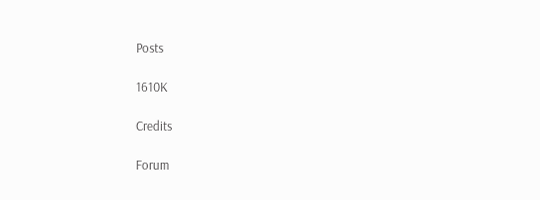Posts

1610K

Credits

Forum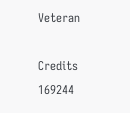Veteran

Credits
169244